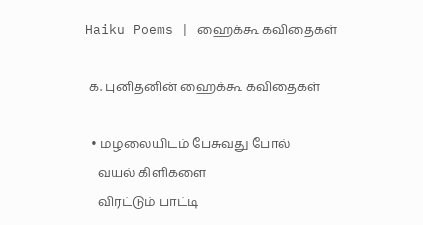Haiku Poems | ஹைக்கூ கவிதைகள்

 க. புனிதனின் ஹைக்கூ கவிதைகள்

  • மழலையிடம் பேசுவது போல்
    வயல் கிளிகளை
    விரட்டும் பாட்டி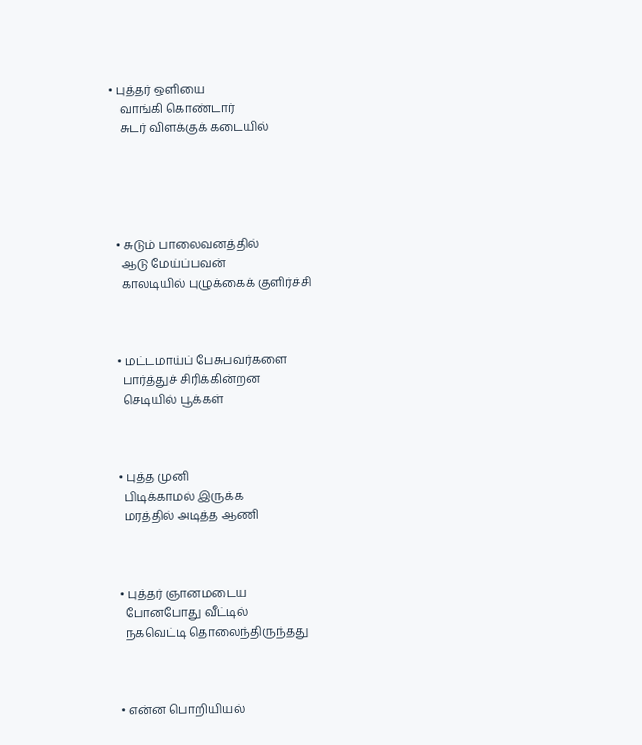• புத்தர் ஒளியை
    வாங்கி கொண்டார்
    சுடர் விளக்குக் கடையில்





  • சுடும் பாலைவனத்தில்
    ஆடு மேய்ப்பவன்
    காலடியில் புழுக்கைக் குளிர்ச்சி



  • மட்டமாய்ப் பேசுபவர்களை
    பார்த்துச் சிரிக்கின்றன
    செடியில் பூக்கள்



  • புத்த முனி
    பிடிக்காமல் இருக்க
    மரத்தில் அடித்த ஆணி



  • புத்தர் ஞானமடைய
    போனபோது வீட்டில்
    நகவெட்டி தொலைந்திருந்தது



  • என்ன பொறியியல்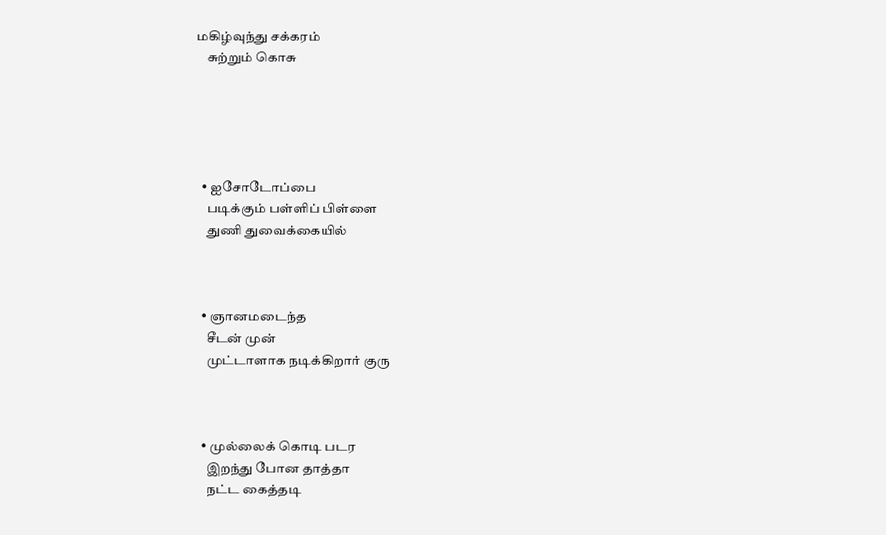மகிழ்வுந்து சக்கரம்
    சுற்றும் கொசு





  • ஐசோடோப்பை
    படிக்கும் பள்ளிப் பிள்ளை
    துணி துவைக்கையில்



  • ஞானமடைந்த
    சீடன் முன்
    முட்டாளாக நடிக்கிறார் குரு



  • முல்லைக் கொடி படர
    இறந்து போன தாத்தா
    நட்ட கைத்தடி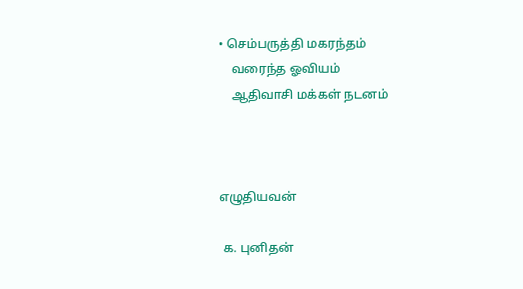• செம்பருத்தி மகரந்தம்
    வரைந்த ஓவியம்
    ஆதிவாசி மக்கள் நடனம்



எழுதியவன்

 க. புனிதன்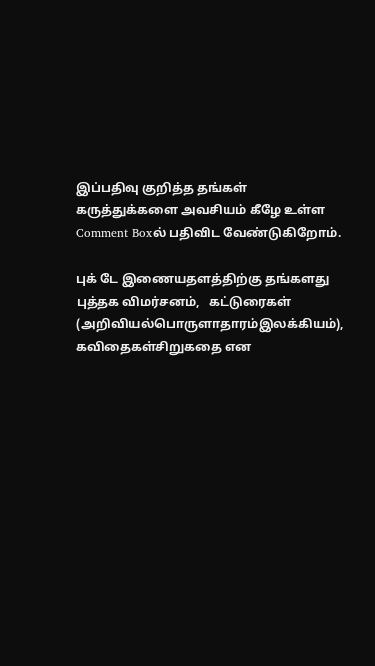இப்பதிவு குறித்த தங்கள் கருத்துக்களை அவசியம் கீழே உள்ள Comment Boxல் பதிவிட வேண்டுகிறோம்.

புக் டே இணையதளத்திற்கு தங்களது புத்தக விமர்சனம்,   கட்டுரைகள்  (அறிவியல்பொருளாதாரம்இலக்கியம்), கவிதைகள்சிறுகதை என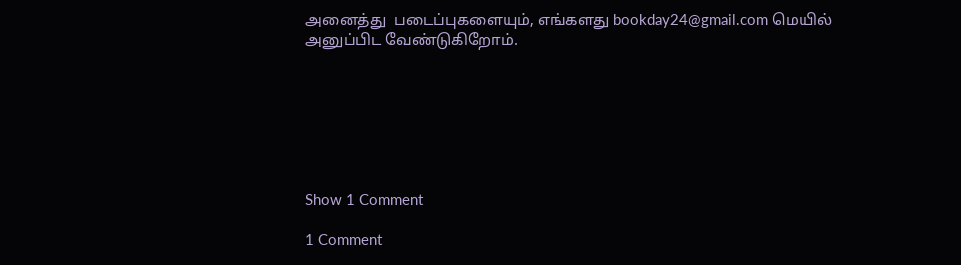அனைத்து  படைப்புகளையும், எங்களது bookday24@gmail.com மெயில் அனுப்பிட வேண்டுகிறோம்.







Show 1 Comment

1 Comment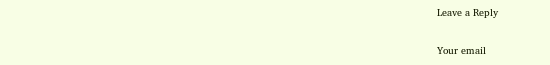Leave a Reply

Your email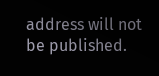address will not be published.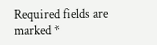Required fields are marked *